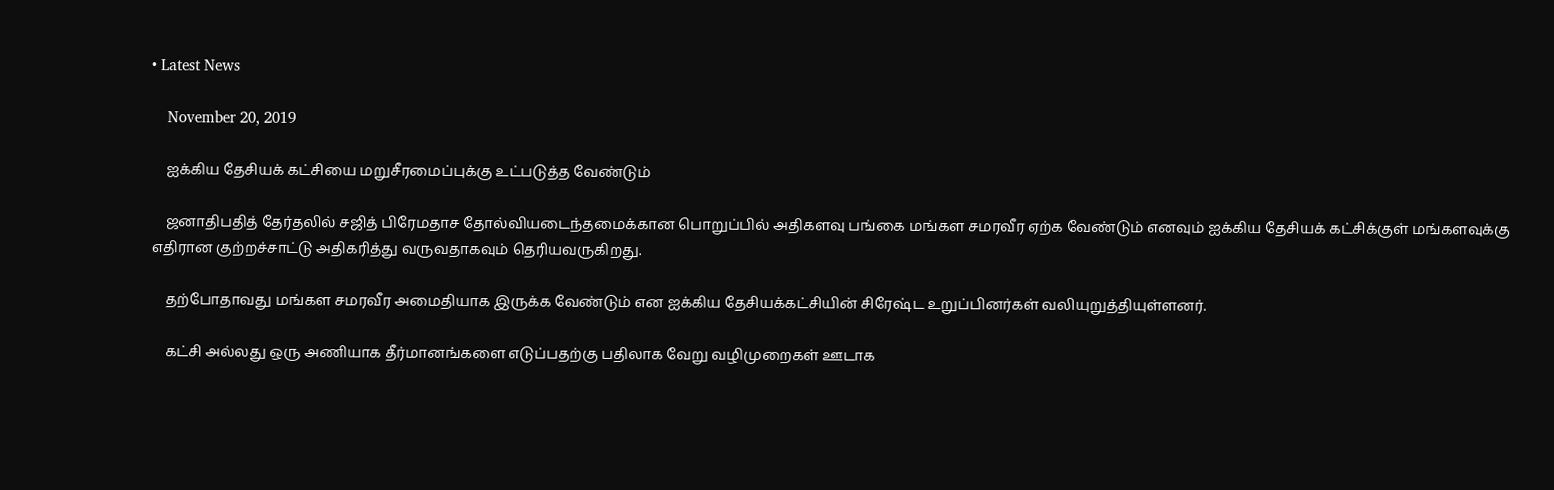• Latest News

    November 20, 2019

    ஐக்கிய தேசியக் கட்சியை மறுசீரமைப்புக்கு உட்படுத்த வேண்டும்

    ஜனாதிபதித் தேர்தலில் சஜித் பிரேமதாச தோல்வியடைந்தமைக்கான பொறுப்பில் அதிகளவு பங்கை மங்கள சமரவீர ஏற்க வேண்டும் எனவும் ஐக்கிய தேசியக் கட்சிக்குள் மங்களவுக்கு எதிரான குற்றச்சாட்டு அதிகரித்து வருவதாகவும் தெரியவருகிறது.

    தற்போதாவது மங்கள சமரவீர அமைதியாக இருக்க வேண்டும் என ஐக்கிய தேசியக்கட்சியின் சிரேஷ்ட உறுப்பினர்கள் வலியுறுத்தியுள்ளனர்.

    கட்சி அல்லது ஒரு அணியாக தீர்மானங்களை எடுப்பதற்கு பதிலாக வேறு வழிமுறைகள் ஊடாக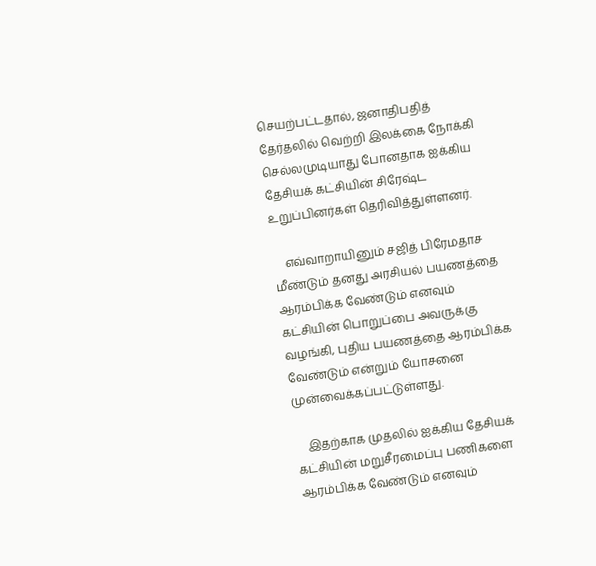செயற்பட்டதால், ஜனாதிபதித் தேர்தலில் வெற்றி இலக்கை நோக்கி செல்லமுடியாது போனதாக ஐக்கிய தேசியக் கட்சியின் சிரேஷ்ட உறுப்பினர்கள் தெரிவித்துள்ளனர்.

    எவ்வாறாயினும் சஜித் பிரேமதாச மீண்டும் தனது அரசியல் பயணத்தை ஆரம்பிக்க வேண்டும் எனவும் கட்சியின் பொறுப்பை அவருக்கு வழங்கி, புதிய பயணத்தை ஆரம்பிக்க வேண்டும் என்றும் யோசனை முன்வைக்கப்பட்டுள்ளது.

    இதற்காக முதலில் ஐக்கிய தேசியக் கட்சியின் மறுசீரமைப்பு பணிகளை ஆரம்பிக்க வேண்டும் எனவும்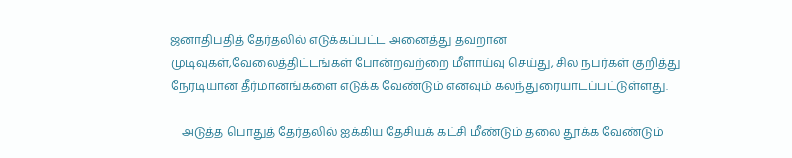ஜனாதிபதித் தேர்தலில் எடுக்கப்பட்ட அனைத்து தவறான முடிவுகள்,வேலைத்திட்டங்கள் போன்றவற்றை மீளாய்வு செய்து, சில நபர்கள் குறித்து நேரடியான தீர்மானங்களை எடுக்க வேண்டும் எனவும் கலந்துரையாடப்பட்டுள்ளது.

    அடுத்த பொதுத் தேர்தலில் ஐக்கிய தேசியக் கட்சி மீண்டும் தலை தூக்க வேண்டும்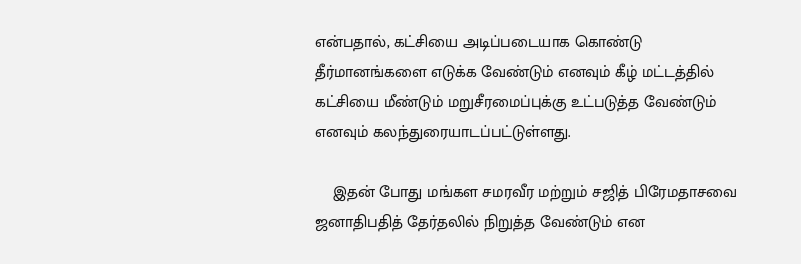என்பதால், கட்சியை அடிப்படையாக கொண்டு தீர்மானங்களை எடுக்க வேண்டும் எனவும் கீழ் மட்டத்தில் கட்சியை மீண்டும் மறுசீரமைப்புக்கு உட்படுத்த வேண்டும் எனவும் கலந்துரையாடப்பட்டுள்ளது.

    இதன் போது மங்கள சமரவீர மற்றும் சஜித் பிரேமதாசவை ஜனாதிபதித் தேர்தலில் நிறுத்த வேண்டும் என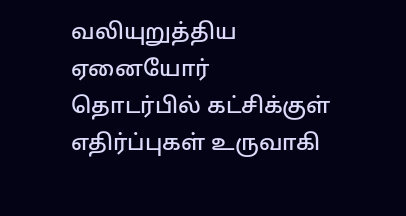வலியுறுத்திய ஏனையோர் தொடர்பில் கட்சிக்குள் எதிர்ப்புகள் உருவாகி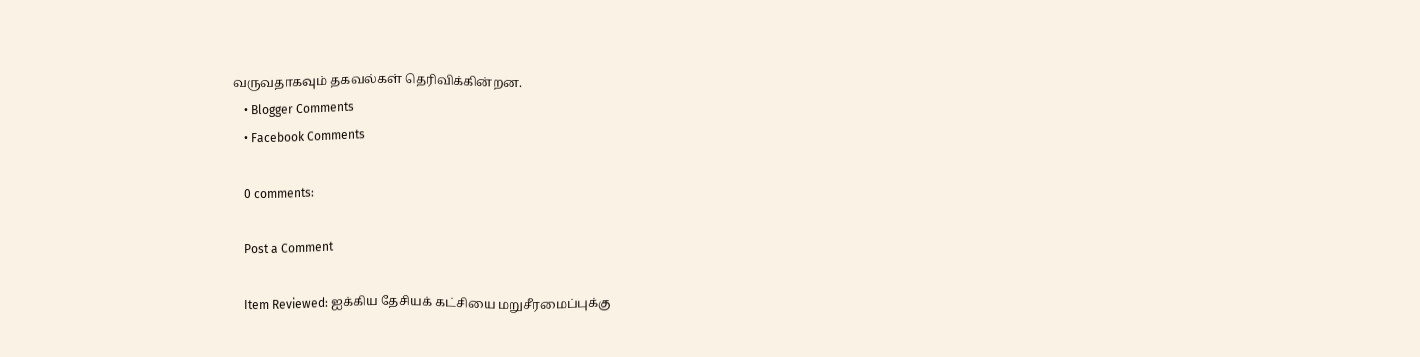வருவதாகவும் தகவல்கள் தெரிவிக்கின்றன.
    • Blogger Comments
    • Facebook Comments

    0 comments:

    Post a Comment

    Item Reviewed: ஐக்கிய தேசியக் கட்சியை மறுசீரமைப்புக்கு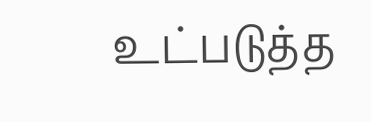உட்படுத்த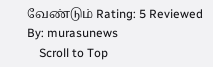வேண்டும் Rating: 5 Reviewed By: murasunews
    Scroll to Top